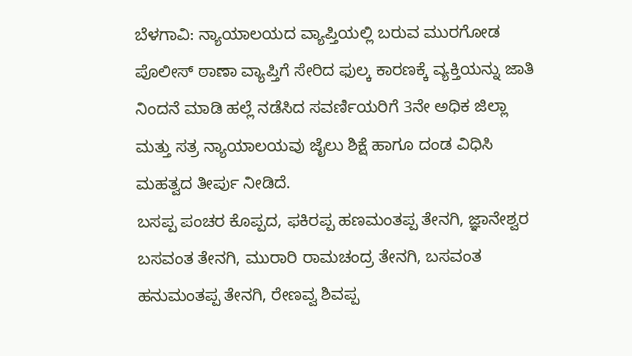ಬೆಳಗಾವಿ: ನ್ಯಾಯಾಲಯದ ವ್ಯಾಪ್ತಿಯಲ್ಲಿ ಬರುವ ಮುರಗೋಡ ಪೊಲೀಸ್ ಠಾಣಾ ವ್ಯಾಪ್ತಿಗೆ ಸೇರಿದ ಫುಲ್ಕ ಕಾರಣಕ್ಕೆ ವ್ಯಕ್ತಿಯನ್ನು ಜಾತಿ ನಿಂದನೆ ಮಾಡಿ ಹಲ್ಲೆ ನಡೆಸಿದ ಸವರ್ಣಿಯರಿಗೆ 3ನೇ ಅಧಿಕ ಜಿಲ್ಲಾ ಮತ್ತು ಸತ್ರ ನ್ಯಾಯಾಲಯವು ಜೈಲು ಶಿಕ್ಷೆ ಹಾಗೂ ದಂಡ ವಿಧಿಸಿ ಮಹತ್ವದ ತೀರ್ಪು ನೀಡಿದೆ.
ಬಸಪ್ಪ ಪಂಚರ ಕೊಪ್ಪದ, ಫಕಿರಪ್ಪ ಹಣಮಂತಪ್ಪ ತೇನಗಿ, ಜ್ಞಾನೇಶ್ವರ ಬಸವಂತ ತೇನಗಿ, ಮುರಾರಿ ರಾಮಚಂದ್ರ ತೇನಗಿ, ಬಸವಂತ ಹನುಮಂತಪ್ಪ ತೇನಗಿ, ರೇಣವ್ವ ಶಿವಪ್ಪ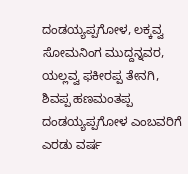ದಂಡಯ್ಯಪ್ಪಗೋಳ, ಲಕ್ಕವ್ವ ಸೋಮನಿಂಗ ಮುದ್ದನ್ನವರ, ಯಲ್ಲವ್ವ ಫಕೀರಪ್ಪ ತೇನಗಿ, ಶಿವಪ್ಪ ಹಣಮಂತಪ್ಪ ದಂಡಯ್ಯಪ್ಪಗೋಳ ಎಂಬವರಿಗೆ ಎರಡು ವರ್ಷ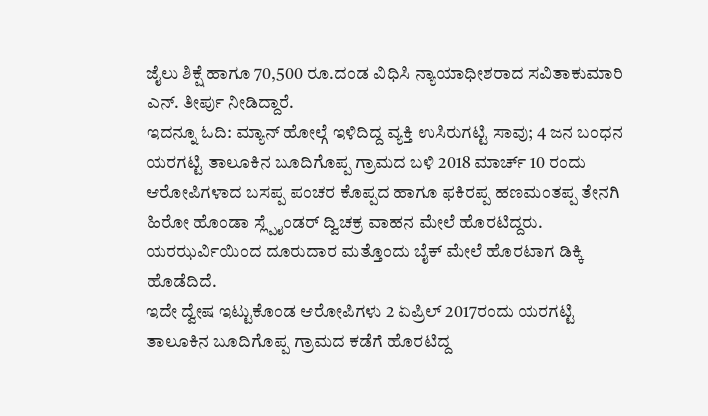ಜೈಲು ಶಿಕ್ಷೆ ಹಾಗೂ 70,500 ರೂ.ದಂಡ ವಿಧಿಸಿ ನ್ಯಾಯಾಧೀಶರಾದ ಸವಿತಾಕುಮಾರಿ ಎನ್. ತೀರ್ಪು ನೀಡಿದ್ದಾರೆ.
ಇದನ್ನೂ ಓದಿ: ಮ್ಯಾನ್ ಹೋಲ್ಗೆ ಇಳಿದಿದ್ದ ವ್ಯಕ್ತಿ ಉಸಿರುಗಟ್ಟಿ ಸಾವು; 4 ಜನ ಬಂಧನ
ಯರಗಟ್ಟಿ ತಾಲೂಕಿನ ಬೂದಿಗೊಪ್ಪ ಗ್ರಾಮದ ಬಳಿ 2018 ಮಾರ್ಚ್ 10 ರಂದು ಆರೋಪಿಗಳಾದ ಬಸಪ್ಪ ಪಂಚರ ಕೊಪ್ಪದ ಹಾಗೂ ಫಕಿರಪ್ಪ ಹಣಮಂತಪ್ಪ ತೇನಗಿ ಹಿರೋ ಹೊಂಡಾ ಸ್ಲ್ಪೈಂಡರ್ ದ್ವಿಚಕ್ರ ವಾಹನ ಮೇಲೆ ಹೊರಟಿದ್ದರು. ಯರಝರ್ವಿಯಿಂದ ದೂರುದಾರ ಮತ್ತೊಂದು ಬೈಕ್ ಮೇಲೆ ಹೊರಟಾಗ ಡಿಕ್ಕಿ ಹೊಡೆದಿದೆ.
ಇದೇ ದ್ವೇಷ ಇಟ್ಟುಕೊಂಡ ಆರೋಪಿಗಳು 2 ಏಪ್ರಿಲ್ 2017ರಂದು ಯರಗಟ್ಟಿ ತಾಲೂಕಿನ ಬೂದಿಗೊಪ್ಪ ಗ್ರಾಮದ ಕಡೆಗೆ ಹೊರಟಿದ್ದ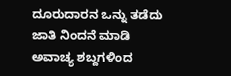ದೂರುದಾರನ ಒನ್ನು ತಡೆದು ಜಾತಿ ನಿಂದನೆ ಮಾಡಿ ಅವಾಚ್ಯ ಶಬ್ದಗಳಿಂದ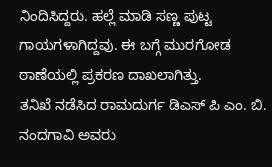ನಿಂದಿಸಿದ್ದರು. ಹಲ್ಲೆ ಮಾಡಿ ಸಣ್ಣ ಪುಟ್ಟ ಗಾಯಗಳಾಗಿದ್ದವು. ಈ ಬಗ್ಗೆ ಮುರಗೋಡ ಠಾಣೆಯಲ್ಲಿ ಪ್ರಕರಣ ದಾಖಲಾಗಿತ್ತು.
ತನಿಖೆ ನಡೆಸಿದ ರಾಮದುರ್ಗ ಡಿಎಸ್ ಪಿ ಎಂ. ಬಿ. ನಂದಗಾವಿ ಅವರು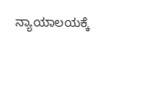ನ್ಯಾಯಾಲಯಕ್ಕೆ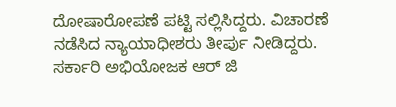ದೋಷಾರೋಪಣೆ ಪಟ್ಟಿ ಸಲ್ಲಿಸಿದ್ದರು. ವಿಚಾರಣೆ ನಡೆಸಿದ ನ್ಯಾಯಾಧೀಶರು ತೀರ್ಪು ನೀಡಿದ್ದರು. ಸರ್ಕಾರಿ ಅಭಿಯೋಜಕ ಆರ್ ಜಿ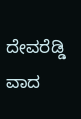ದೇವರೆಡ್ಡಿ ವಾದ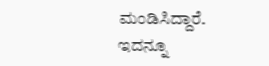ಮಂಡಿಸಿದ್ದಾರೆ.
ಇದನ್ನೂ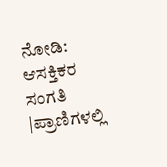ನೋಡಿ: ಆಸಕ್ತಿಕರ ಸಂಗತಿ |ಪ್ರಾಣಿಗಳಲ್ಲಿ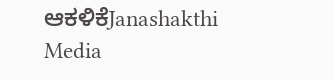ಆಕಳಿಕೆJanashakthi Media